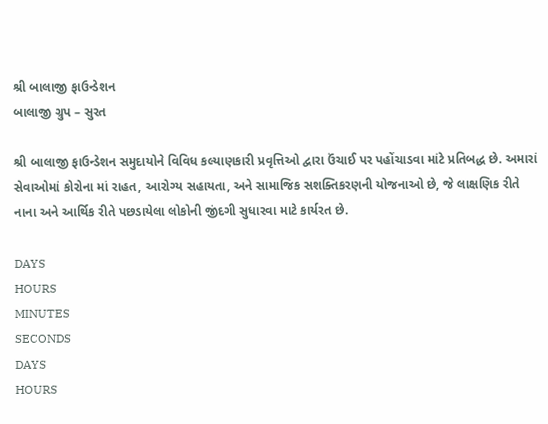શ્રી બાલાજી ફાઉન્ડેશન
બાલાજી ગ્રુપ – સુરત

શ્રી બાલાજી ફાઉન્ડેશન સમુદાયોને વિવિધ કલ્યાણકારી પ્રવૃત્તિઓ દ્વારા ઉંચાઈ પર પહોંચાડવા માંટે પ્રતિબદ્ધ છે. અમારાં સેવાઓમાં કોરોના માં રાહત, આરોગ્ય સહાયતા, અને સામાજિક સશક્તિકરણની યોજનાઓ છે, જે લાક્ષણિક રીતે નાના અને આર્થિક રીતે પછડાયેલા લોકોની જીંદગી સુધારવા માટે કાર્યરત છે.

DAYS
HOURS
MINUTES
SECONDS
DAYS
HOURS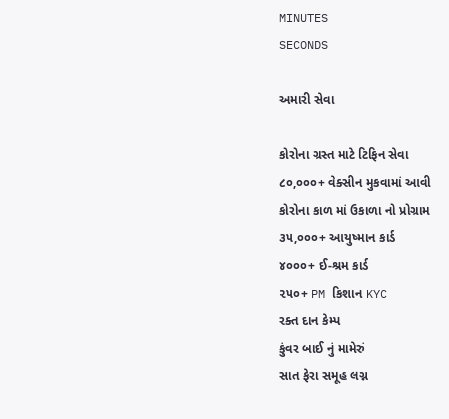MINUTES
SECONDS

અમારી સેવા

કોરોના ગ્રસ્ત માટે ટિફિન સેવા
૮૦,૦૦૦+ વેક્સીન મુકવામાં આવી
કોરોના કાળ માં ઉકાળા નો પ્રોગ્રામ
૩૫,૦૦૦+ આયુષ્માન કાર્ડ
૪૦૦૦+ ઈ-શ્રમ કાર્ડ
૨૫૦+ PM કિશાન KYC
રક્ત દાન કેમ્પ
કુંવર બાઈ નું મામેરું
સાત ફેરા સમૂહ લગ્ન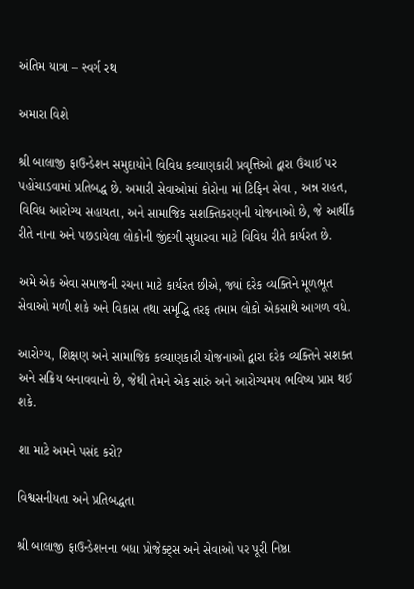અંતિમ યાત્રા – સ્વર્ગ રથ

અમારા વિશે

શ્રી બાલાજી ફાઉન્ડેશન સમુદાયોને વિવિધ કલ્યાણકારી પ્રવૃત્તિઓ દ્વારા ઉંચાઈ પર પહોંચાડવામાં પ્રતિબદ્ધ છે. અમારી સેવાઓમાં કોરોના માં ટિફિન સેવા , અન્ન રાહત, વિવિધ આરોગ્ય સહાયતા, અને સામાજિક સશક્તિકરણની યોજનાઓ છે, જે આર્થીક રીતે નાના અને પછડાયેલા લોકોની જીંદગી સુધારવા માટે વિવિધ રીતે કાર્યરત છે.

અમે એક એવા સમાજની રચના માટે કાર્યરત છીએ, જ્યાં દરેક વ્યક્તિને મૂળભૂત સેવાઓ મળી શકે અને વિકાસ તથા સમૃદ્ધિ તરફ તમામ લોકો એકસાથે આગળ વધે.

આરોગ્ય, શિક્ષણ અને સામાજિક કલ્યાણકારી યોજનાઓ દ્વારા દરેક વ્યક્તિને સશક્ત અને સક્રિય બનાવવાનો છે, જેથી તેમને એક સારું અને આરોગ્યમય ભવિષ્ય પ્રાપ્ત થઈ શકે.

શા માટે અમને પસંદ કરો?

વિશ્વસનીયતા અને પ્રતિબદ્ધતા

શ્રી બાલાજી ફાઉન્ડેશનના બધા પ્રોજેક્ટ્સ અને સેવાઓ પર પૂરી નિષ્ઠા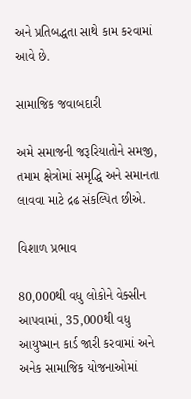અને પ્રતિબદ્ધતા સાથે કામ કરવામાં આવે છે.

સામાજિક જવાબદારી

અમે સમાજની જરૂરિયાતોને સમજી, તમામ ક્ષેત્રોમાં સમૃદ્ધિ અને સમાનતા લાવવા માટે દ્રઢ સંકલ્પિત છીએ.

વિશાળ પ્રભાવ

80,000થી વધુ લોકોને વેક્સીન આપવામાં, 35,000થી વધુ આયુષ્માન કાર્ડ જારી કરવામાં અને અનેક સામાજિક યોજનાઓમાં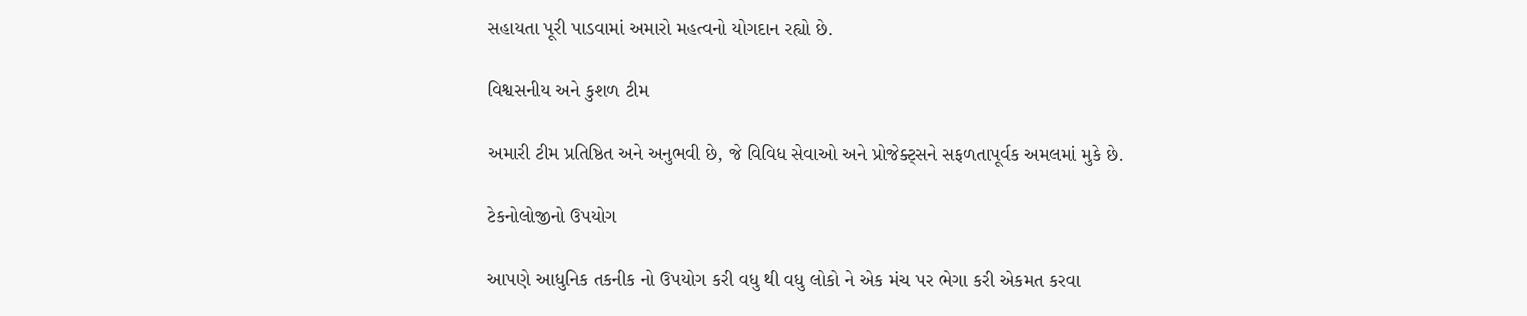સહાયતા પૂરી પાડવામાં અમારો મહત્વનો યોગદાન રહ્યો છે.

વિશ્વસનીય અને કુશળ ટીમ

અમારી ટીમ પ્રતિષ્ઠિત અને અનુભવી છે, જે વિવિધ સેવાઓ અને પ્રોજેક્ટ્સને સફળતાપૂર્વક અમલમાં મુકે છે.

ટેકનોલોજીનો ઉપયોગ

આપણે આધુનિક તકનીક નો ઉપયોગ કરી વધુ થી વધુ લોકો ને એક મંચ પર ભેગા કરી એકમત કરવા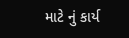માટે નું કાર્ય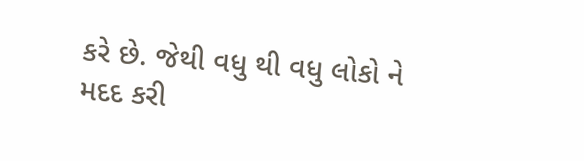કરે છે. જેથી વધુ થી વધુ લોકો ને મદદ કરી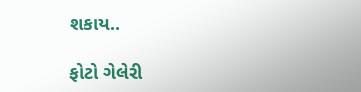શકાય..

ફોટો ગેલેરી